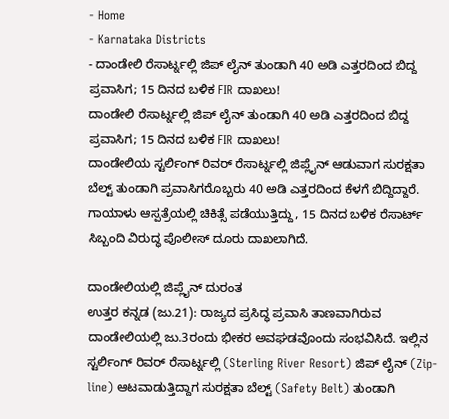- Home
- Karnataka Districts
- ದಾಂಡೇಲಿ ರೆಸಾರ್ಟ್ನಲ್ಲಿ ಜಿಪ್ ಲೈನ್ ತುಂಡಾಗಿ 40 ಅಡಿ ಎತ್ತರದಿಂದ ಬಿದ್ದ ಪ್ರವಾಸಿಗ; 15 ದಿನದ ಬಳಿಕ FIR ದಾಖಲು!
ದಾಂಡೇಲಿ ರೆಸಾರ್ಟ್ನಲ್ಲಿ ಜಿಪ್ ಲೈನ್ ತುಂಡಾಗಿ 40 ಅಡಿ ಎತ್ತರದಿಂದ ಬಿದ್ದ ಪ್ರವಾಸಿಗ; 15 ದಿನದ ಬಳಿಕ FIR ದಾಖಲು!
ದಾಂಡೇಲಿಯ ಸ್ಟರ್ಲಿಂಗ್ ರಿವರ್ ರೆಸಾರ್ಟ್ನಲ್ಲಿ ಜಿಪ್ಲೈನ್ ಆಡುವಾಗ ಸುರಕ್ಷತಾ ಬೆಲ್ಟ್ ತುಂಡಾಗಿ ಪ್ರವಾಸಿಗರೊಬ್ಬರು 40 ಅಡಿ ಎತ್ತರದಿಂದ ಕೆಳಗೆ ಬಿದ್ದಿದ್ದಾರೆ. ಗಾಯಾಳು ಆಸ್ಪತ್ರೆಯಲ್ಲಿ ಚಿಕಿತ್ಸೆ ಪಡೆಯುತ್ತಿದ್ದು, 15 ದಿನದ ಬಳಿಕ ರೆಸಾರ್ಟ್ ಸಿಬ್ಬಂದಿ ವಿರುದ್ಧ ಪೊಲೀಸ್ ದೂರು ದಾಖಲಾಗಿದೆ.

ದಾಂಡೇಲಿಯಲ್ಲಿ ಜಿಪ್ಲೈನ್ ದುರಂತ
ಉತ್ತರ ಕನ್ನಡ (ಜು.21): ರಾಜ್ಯದ ಪ್ರಸಿದ್ಧ ಪ್ರವಾಸಿ ತಾಣವಾಗಿರುವ ದಾಂಡೇಲಿಯಲ್ಲಿ ಜು.3ರಂದು ಭೀಕರ ಅವಘಡವೊಂದು ಸಂಭವಿಸಿದೆ. ಇಲ್ಲಿನ ಸ್ಟರ್ಲಿಂಗ್ ರಿವರ್ ರೆಸಾರ್ಟ್ನಲ್ಲಿ (Sterling River Resort) ಜಿಪ್ ಲೈನ್ (Zip-line) ಆಟವಾಡುತ್ತಿದ್ದಾಗ ಸುರಕ್ಷತಾ ಬೆಲ್ಟ್ (Safety Belt) ತುಂಡಾಗಿ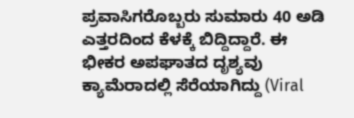ಪ್ರವಾಸಿಗರೊಬ್ಬರು ಸುಮಾರು 40 ಅಡಿ ಎತ್ತರದಿಂದ ಕೆಳಕ್ಕೆ ಬಿದ್ದಿದ್ದಾರೆ. ಈ ಭೀಕರ ಅಪಘಾತದ ದೃಶ್ಯವು ಕ್ಯಾಮೆರಾದಲ್ಲಿ ಸೆರೆಯಾಗಿದ್ದು (Viral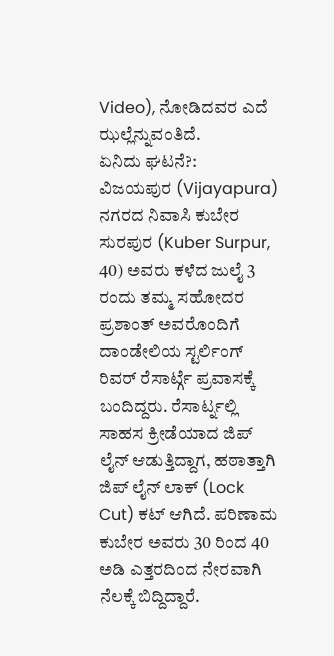Video), ನೋಡಿದವರ ಎದೆ ಝಲ್ಲೆನ್ನುವಂತಿದೆ.
ಏನಿದು ಘಟನೆ?:
ವಿಜಯಪುರ (Vijayapura) ನಗರದ ನಿವಾಸಿ ಕುಬೇರ ಸುರಪುರ (Kuber Surpur, 40) ಅವರು ಕಳೆದ ಜುಲೈ 3 ರಂದು ತಮ್ಮ ಸಹೋದರ ಪ್ರಶಾಂತ್ ಅವರೊಂದಿಗೆ ದಾಂಡೇಲಿಯ ಸ್ಟರ್ಲಿಂಗ್ ರಿವರ್ ರೆಸಾರ್ಟ್ಗೆ ಪ್ರವಾಸಕ್ಕೆ ಬಂದಿದ್ದರು. ರೆಸಾರ್ಟ್ನಲ್ಲಿ ಸಾಹಸ ಕ್ರೀಡೆಯಾದ ಜಿಪ್ ಲೈನ್ ಆಡುತ್ತಿದ್ದಾಗ, ಹಠಾತ್ತಾಗಿ ಜಿಪ್ ಲೈನ್ ಲಾಕ್ (Lock Cut) ಕಟ್ ಆಗಿದೆ. ಪರಿಣಾಮ ಕುಬೇರ ಅವರು 30 ರಿಂದ 40 ಅಡಿ ಎತ್ತರದಿಂದ ನೇರವಾಗಿ ನೆಲಕ್ಕೆ ಬಿದ್ದಿದ್ದಾರೆ.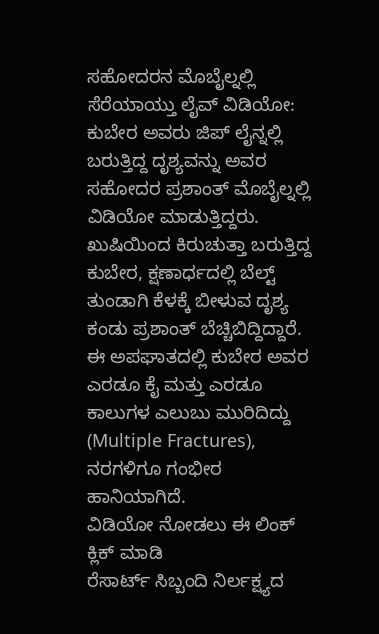ಸಹೋದರನ ಮೊಬೈಲ್ನಲ್ಲಿ ಸೆರೆಯಾಯ್ತು ಲೈವ್ ವಿಡಿಯೋ:
ಕುಬೇರ ಅವರು ಜಿಪ್ ಲೈನ್ನಲ್ಲಿ ಬರುತ್ತಿದ್ದ ದೃಶ್ಯವನ್ನು ಅವರ ಸಹೋದರ ಪ್ರಶಾಂತ್ ಮೊಬೈಲ್ನಲ್ಲಿ ವಿಡಿಯೋ ಮಾಡುತ್ತಿದ್ದರು. ಖುಷಿಯಿಂದ ಕಿರುಚುತ್ತಾ ಬರುತ್ತಿದ್ದ ಕುಬೇರ, ಕ್ಷಣಾರ್ಧದಲ್ಲಿ ಬೆಲ್ಟ್ ತುಂಡಾಗಿ ಕೆಳಕ್ಕೆ ಬೀಳುವ ದೃಶ್ಯ ಕಂಡು ಪ್ರಶಾಂತ್ ಬೆಚ್ಚಿಬಿದ್ದಿದ್ದಾರೆ. ಈ ಅಪಘಾತದಲ್ಲಿ ಕುಬೇರ ಅವರ ಎರಡೂ ಕೈ ಮತ್ತು ಎರಡೂ ಕಾಲುಗಳ ಎಲುಬು ಮುರಿದಿದ್ದು (Multiple Fractures), ನರಗಳಿಗೂ ಗಂಭೀರ ಹಾನಿಯಾಗಿದೆ.
ವಿಡಿಯೋ ನೋಡಲು ಈ ಲಿಂಕ್ ಕ್ಲಿಕ್ ಮಾಡಿ
ರೆಸಾರ್ಟ್ ಸಿಬ್ಬಂದಿ ನಿರ್ಲಕ್ಷ್ಯದ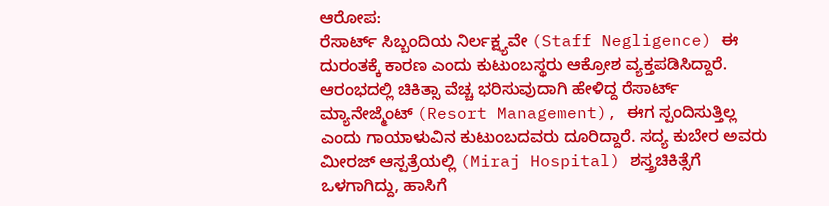ಆರೋಪ:
ರೆಸಾರ್ಟ್ ಸಿಬ್ಬಂದಿಯ ನಿರ್ಲಕ್ಷ್ಯವೇ (Staff Negligence) ಈ ದುರಂತಕ್ಕೆ ಕಾರಣ ಎಂದು ಕುಟುಂಬಸ್ಥರು ಆಕ್ರೋಶ ವ್ಯಕ್ತಪಡಿಸಿದ್ದಾರೆ. ಆರಂಭದಲ್ಲಿ ಚಿಕಿತ್ಸಾ ವೆಚ್ಚ ಭರಿಸುವುದಾಗಿ ಹೇಳಿದ್ದ ರೆಸಾರ್ಟ್ ಮ್ಯಾನೇಜ್ಮೆಂಟ್ (Resort Management), ಈಗ ಸ್ಪಂದಿಸುತ್ತಿಲ್ಲ ಎಂದು ಗಾಯಾಳುವಿನ ಕುಟುಂಬದವರು ದೂರಿದ್ದಾರೆ. ಸದ್ಯ ಕುಬೇರ ಅವರು ಮೀರಜ್ ಆಸ್ಪತ್ರೆಯಲ್ಲಿ (Miraj Hospital) ಶಸ್ತ್ರಚಿಕಿತ್ಸೆಗೆ ಒಳಗಾಗಿದ್ದು, ಹಾಸಿಗೆ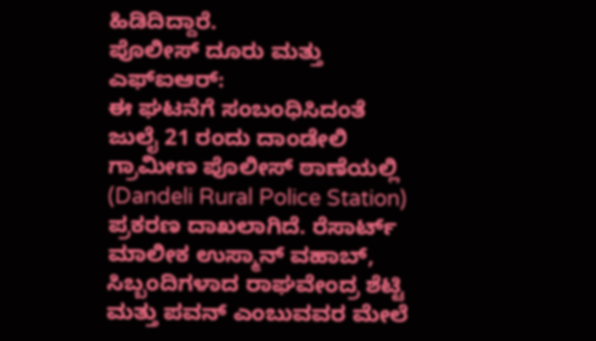ಹಿಡಿದಿದ್ದಾರೆ.
ಪೊಲೀಸ್ ದೂರು ಮತ್ತು ಎಫ್ಐಆರ್:
ಈ ಘಟನೆಗೆ ಸಂಬಂಧಿಸಿದಂತೆ ಜುಲೈ 21 ರಂದು ದಾಂಡೇಲಿ ಗ್ರಾಮೀಣ ಪೊಲೀಸ್ ಠಾಣೆಯಲ್ಲಿ (Dandeli Rural Police Station) ಪ್ರಕರಣ ದಾಖಲಾಗಿದೆ. ರೆಸಾರ್ಟ್ ಮಾಲೀಕ ಉಸ್ಮಾನ್ ವಹಾಬ್, ಸಿಬ್ಬಂದಿಗಳಾದ ರಾಘವೇಂದ್ರ ಶೆಟ್ಟಿ ಮತ್ತು ಪವನ್ ಎಂಬುವವರ ಮೇಲೆ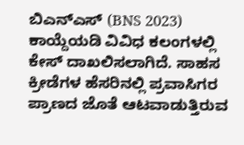ಬಿಎನ್ಎಸ್ (BNS 2023) ಕಾಯ್ದೆಯಡಿ ವಿವಿಧ ಕಲಂಗಳಲ್ಲಿ ಕೇಸ್ ದಾಖಲಿಸಲಾಗಿದೆ. ಸಾಹಸ ಕ್ರೀಡೆಗಳ ಹೆಸರಿನಲ್ಲಿ ಪ್ರವಾಸಿಗರ ಪ್ರಾಣದ ಜೊತೆ ಆಟವಾಡುತ್ತಿರುವ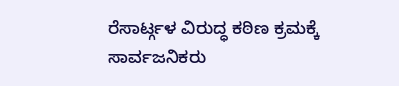ರೆಸಾರ್ಟ್ಗಳ ವಿರುದ್ಧ ಕಠಿಣ ಕ್ರಮಕ್ಕೆ ಸಾರ್ವಜನಿಕರು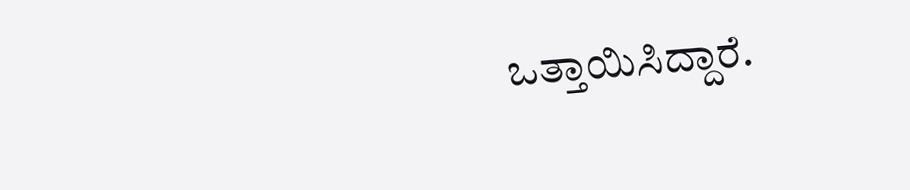ಒತ್ತಾಯಿಸಿದ್ದಾರೆ.